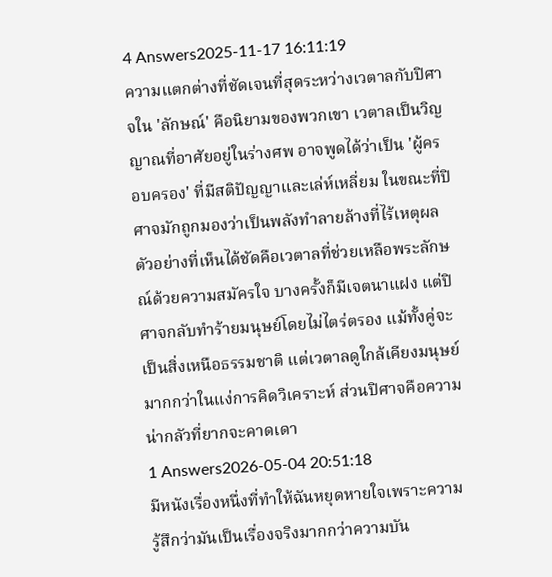4 Answers2025-11-17 16:11:19
ความแตกต่างที่ชัดเจนที่สุดระหว่างเวตาลกับปิศาจใน 'ลักษณ์' คือนิยามของพวกเขา เวตาลเป็นวิญญาณที่อาศัยอยู่ในร่างศพ อาจพูดได้ว่าเป็น 'ผู้ครอบครอง' ที่มีสติปัญญาและเล่ห์เหลี่ยม ในขณะที่ปิศาจมักถูกมองว่าเป็นพลังทำลายล้างที่ไร้เหตุผล
ตัวอย่างที่เห็นได้ชัดคือเวตาลที่ช่วยเหลือพระลักษณ์ด้วยความสมัครใจ บางครั้งก็มีเจตนาแฝง แต่ปิศาจกลับทำร้ายมนุษย์โดยไม่ไตร่ตรอง แม้ทั้งคู่จะเป็นสิ่งเหนือธรรมชาติ แต่เวตาลดูใกล้เคียงมนุษย์มากกว่าในแง่การคิดวิเคราะห์ ส่วนปิศาจคือความน่ากลัวที่ยากจะคาดเดา
1 Answers2026-05-04 20:51:18
มีหนังเรื่องหนึ่งที่ทำให้ฉันหยุดหายใจเพราะความรู้สึกว่ามันเป็นเรื่องจริงมากกว่าความบัน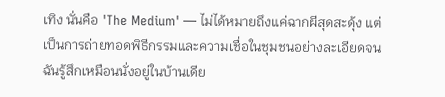เทิง นั่นคือ 'The Medium' — ไม่ได้หมายถึงแค่ฉากผีสุดสะดุ้ง แต่เป็นการถ่ายทอดพิธีกรรมและความเชื่อในชุมชนอย่างละเอียดจนฉันรู้สึกเหมือนนั่งอยู่ในบ้านเดีย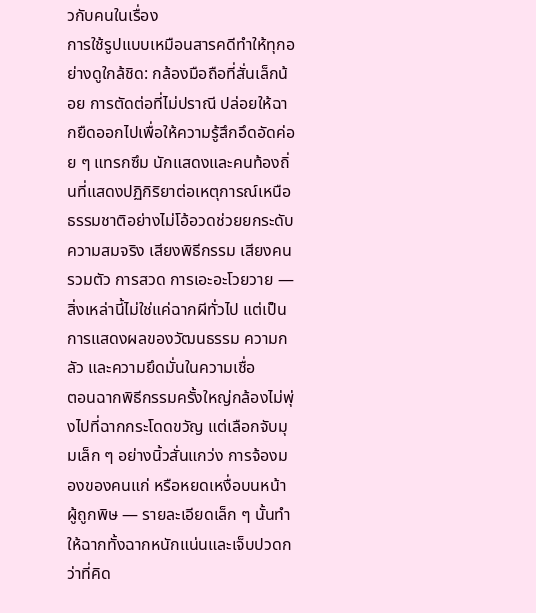วกับคนในเรื่อง
การใช้รูปแบบเหมือนสารคดีทำให้ทุกอย่างดูใกล้ชิด: กล้องมือถือที่สั่นเล็กน้อย การตัดต่อที่ไม่ปราณี ปล่อยให้ฉากยืดออกไปเพื่อให้ความรู้สึกอึดอัดค่อย ๆ แทรกซึม นักแสดงและคนท้องถิ่นที่แสดงปฏิกิริยาต่อเหตุการณ์เหนือธรรมชาติอย่างไม่โอ้อวดช่วยยกระดับความสมจริง เสียงพิธีกรรม เสียงคนรวมตัว การสวด การเอะอะโวยวาย — สิ่งเหล่านี้ไม่ใช่แค่ฉากผีทั่วไป แต่เป็นการแสดงผลของวัฒนธรรม ความกลัว และความยึดมั่นในความเชื่อ
ตอนฉากพิธีกรรมครั้งใหญ่กล้องไม่พุ่งไปที่ฉากกระโดดขวัญ แต่เลือกจับมุมเล็ก ๆ อย่างนิ้วสั่นแกว่ง การจ้องมองของคนแก่ หรือหยดเหงื่อบนหน้าผู้ถูกพิษ — รายละเอียดเล็ก ๆ นั้นทำให้ฉากทั้งฉากหนักแน่นและเจ็บปวดกว่าที่คิด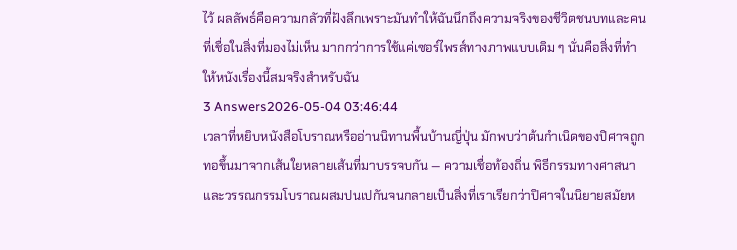ไว้ ผลลัพธ์คือความกลัวที่ฝังลึกเพราะมันทำให้ฉันนึกถึงความจริงของชีวิตชนบทและคนที่เชื่อในสิ่งที่มองไม่เห็น มากกว่าการใช้แค่เซอร์ไพรส์ทางภาพแบบเดิม ๆ นั่นคือสิ่งที่ทำให้หนังเรื่องนี้สมจริงสำหรับฉัน
3 Answers2026-05-04 03:46:44
เวลาที่หยิบหนังสือโบราณหรืออ่านนิทานพื้นบ้านญี่ปุ่น มักพบว่าต้นกำเนิดของปิศาจถูกทอขึ้นมาจากเส้นใยหลายเส้นที่มาบรรจบกัน — ความเชื่อท้องถิ่น พิธีกรรมทางศาสนา และวรรณกรรมโบราณผสมปนเปกันจนกลายเป็นสิ่งที่เราเรียกว่าปิศาจในนิยายสมัยห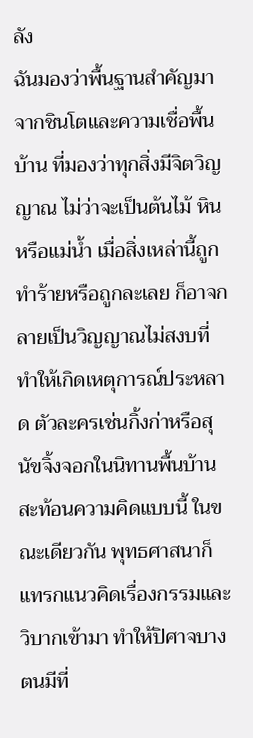ลัง
ฉันมองว่าพื้นฐานสำคัญมาจากชินโตและความเชื่อพื้นบ้าน ที่มองว่าทุกสิ่งมีจิตวิญญาณ ไม่ว่าจะเป็นต้นไม้ หิน หรือแม่น้ำ เมื่อสิ่งเหล่านี้ถูกทำร้ายหรือถูกละเลย ก็อาจกลายเป็นวิญญาณไม่สงบที่ทำให้เกิดเหตุการณ์ประหลาด ตัวละครเช่นกิ้งก่าหรือสุนัขจิ้งจอกในนิทานพื้นบ้านสะท้อนความคิดแบบนี้ ในขณะเดียวกัน พุทธศาสนาก็แทรกแนวคิดเรื่องกรรมและวิบากเข้ามา ทำให้ปิศาจบางตนมีที่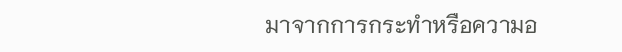มาจากการกระทำหรือความอ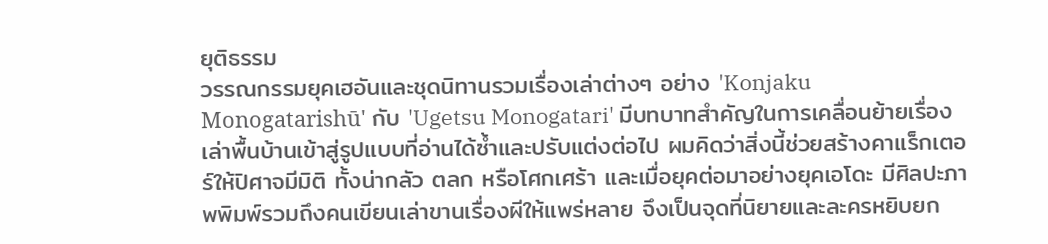ยุติธรรม
วรรณกรรมยุคเฮอันและชุดนิทานรวมเรื่องเล่าต่างๆ อย่าง 'Konjaku Monogatarishū' กับ 'Ugetsu Monogatari' มีบทบาทสำคัญในการเคลื่อนย้ายเรื่องเล่าพื้นบ้านเข้าสู่รูปแบบที่อ่านได้ซ้ำและปรับแต่งต่อไป ผมคิดว่าสิ่งนี้ช่วยสร้างคาแร็กเตอร์ให้ปิศาจมีมิติ ทั้งน่ากลัว ตลก หรือโศกเศร้า และเมื่อยุคต่อมาอย่างยุคเอโดะ มีศิลปะภาพพิมพ์รวมถึงคนเขียนเล่าขานเรื่องผีให้แพร่หลาย จึงเป็นจุดที่นิยายและละครหยิบยก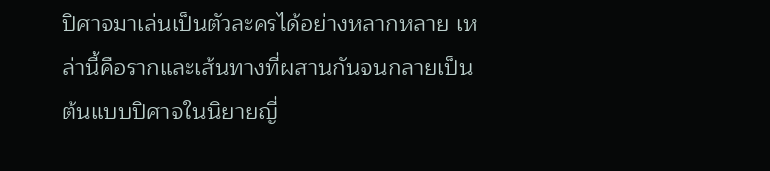ปิศาจมาเล่นเป็นตัวละครได้อย่างหลากหลาย เหล่านี้คือรากและเส้นทางที่ผสานกันจนกลายเป็นต้นแบบปิศาจในนิยายญี่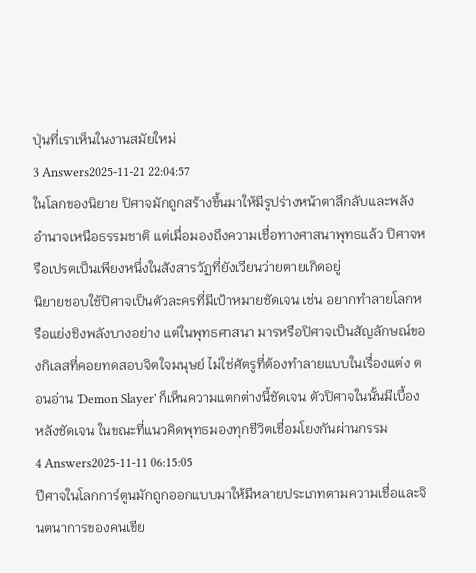ปุ่นที่เราเห็นในงานสมัยใหม่
3 Answers2025-11-21 22:04:57
ในโลกของนิยาย ปิศาจมักถูกสร้างขึ้นมาให้มีรูปร่างหน้าตาลึกลับและพลังอำนาจเหนือธรรมชาติ แต่เมื่อมองถึงความเชื่อทางศาสนาพุทธแล้ว ปิศาจหรือเปรตเป็นเพียงหนึ่งในสังสารวัฏที่ยังเวียนว่ายตายเกิดอยู่
นิยายชอบใช้ปิศาจเป็นตัวละครที่มีเป้าหมายชัดเจน เช่น อยากทำลายโลกหรือแย่งชิงพลังบางอย่าง แต่ในพุทธศาสนา มารหรือปิศาจเป็นสัญลักษณ์ของกิเลสที่คอยทดสอบจิตใจมนุษย์ ไม่ใช่ศัตรูที่ต้องทำลายแบบในเรื่องแต่ง ตอนอ่าน 'Demon Slayer' ก็เห็นความแตกต่างนี้ชัดเจน ตัวปิศาจในนั้นมีเบื้องหลังชัดเจน ในขณะที่แนวคิดพุทธมองทุกชีวิตเชื่อมโยงกันผ่านกรรม
4 Answers2025-11-11 06:15:05
ปีศาจในโลกการ์ตูนมักถูกออกแบบมาให้มีหลายประเภทตามความเชื่อและจินตนาการของคนเขีย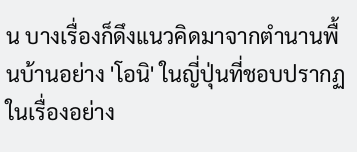น บางเรื่องก็ดึงแนวคิดมาจากตำนานพื้นบ้านอย่าง 'โอนิ' ในญี่ปุ่นที่ชอบปรากฏในเรื่องอย่าง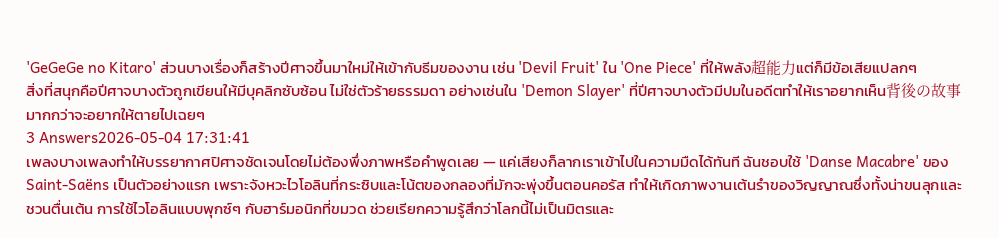'GeGeGe no Kitaro' ส่วนบางเรื่องก็สร้างปีศาจขึ้นมาใหม่ให้เข้ากับธีมของงาน เช่น 'Devil Fruit' ใน 'One Piece' ที่ให้พลัง超能力แต่ก็มีข้อเสียแปลกๆ
สิ่งที่สนุกคือปีศาจบางตัวถูกเขียนให้มีบุคลิกซับซ้อน ไม่ใช่ตัวร้ายธรรมดา อย่างเช่นใน 'Demon Slayer' ที่ปีศาจบางตัวมีปมในอดีตทำให้เราอยากเห็น背後の故事มากกว่าจะอยากให้ตายไปเฉยๆ
3 Answers2026-05-04 17:31:41
เพลงบางเพลงทำให้บรรยากาศปิศาจชัดเจนโดยไม่ต้องพึ่งภาพหรือคำพูดเลย — แค่เสียงก็ลากเราเข้าไปในความมืดได้ทันที ฉันชอบใช้ 'Danse Macabre' ของ Saint-Saëns เป็นตัวอย่างแรก เพราะจังหวะไวโอลินที่กระซิบและโน้ตของกลองที่มักจะพุ่งขึ้นตอนคอรัส ทำให้เกิดภาพงานเต้นรำของวิญญาณซึ่งทั้งน่าขนลุกและชวนตื่นเต้น การใช้ไวโอลินแบบพุกซ์ๆ กับฮาร์มอนิกที่ขมวด ช่วยเรียกความรู้สึกว่าโลกนี้ไม่เป็นมิตรและ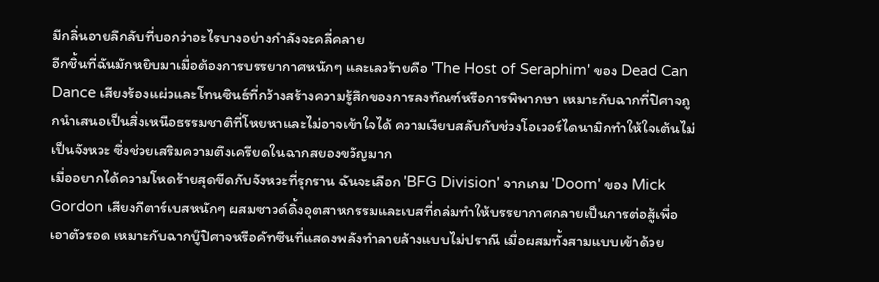มีกลิ่นอายลึกลับที่บอกว่าอะไรบางอย่างกำลังจะคลี่คลาย
อีกชิ้นที่ฉันมักหยิบมาเมื่อต้องการบรรยากาศหนักๆ และเลวร้ายคือ 'The Host of Seraphim' ของ Dead Can Dance เสียงร้องแผ่วและโทนซินธ์ที่กว้างสร้างความรู้สึกของการลงทัณฑ์หรือการพิพากษา เหมาะกับฉากที่ปิศาจถูกนำเสนอเป็นสิ่งเหนือธรรมชาติที่โหยหาและไม่อาจเข้าใจได้ ความเงียบสลับกับช่วงโอเวอร์ไดนามิกทำให้ใจเต้นไม่เป็นจังหวะ ซึ่งช่วยเสริมความตึงเครียดในฉากสยองขวัญมาก
เมื่ออยากได้ความโหดร้ายสุดขีดกับจังหวะที่รุกราน ฉันจะเลือก 'BFG Division' จากเกม 'Doom' ของ Mick Gordon เสียงกีตาร์เบสหนักๆ ผสมซาวด์ดิ้งอุตสาหกรรมและเบสที่ถล่มทำให้บรรยากาศกลายเป็นการต่อสู้เพื่อเอาตัวรอด เหมาะกับฉากบู๊ปิศาจหรือคัทซีนที่แสดงพลังทำลายล้างแบบไม่ปราณี เมื่อผสมทั้งสามแบบเข้าด้วย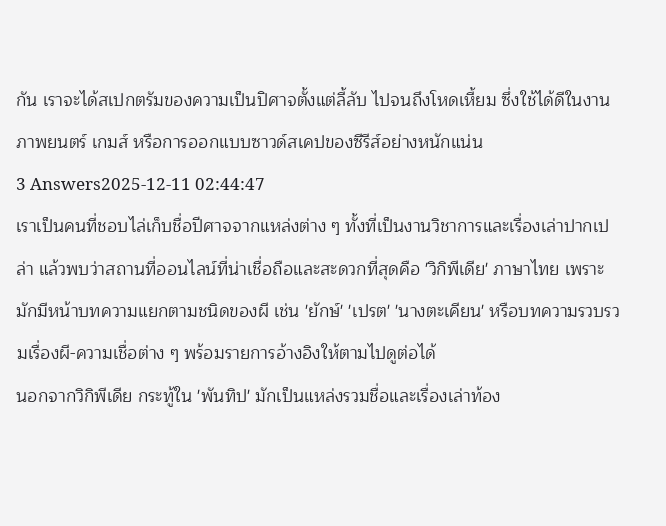กัน เราจะได้สเปกตรัมของความเป็นปิศาจตั้งแต่ลี้ลับ ไปจนถึงโหดเหี้ยม ซึ่งใช้ได้ดีในงานภาพยนตร์ เกมส์ หรือการออกแบบซาวด์สเคปของซีรีส์อย่างหนักแน่น
3 Answers2025-12-11 02:44:47
เราเป็นคนที่ชอบไล่เก็บชื่อปีศาจจากแหล่งต่าง ๆ ทั้งที่เป็นงานวิชาการและเรื่องเล่าปากเปล่า แล้วพบว่าสถานที่ออนไลน์ที่น่าเชื่อถือและสะดวกที่สุดคือ 'วิกิพีเดีย' ภาษาไทย เพราะมักมีหน้าบทความแยกตามชนิดของผี เช่น 'ยักษ์' 'เปรต' 'นางตะเคียน' หรือบทความรวบรวมเรื่องผี-ความเชื่อต่าง ๆ พร้อมรายการอ้างอิงให้ตามไปดูต่อได้
นอกจากวิกิพีเดีย กระทู้ใน 'พันทิป' มักเป็นแหล่งรวมชื่อและเรื่องเล่าท้อง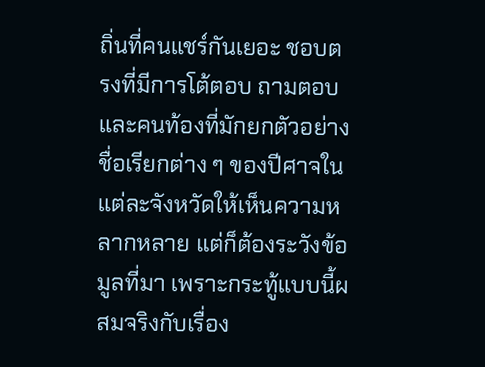ถิ่นที่คนแชร์กันเยอะ ชอบตรงที่มีการโต้ตอบ ถามตอบและคนท้องที่มักยกตัวอย่างชื่อเรียกต่าง ๆ ของปีศาจในแต่ละจังหวัดให้เห็นความหลากหลาย แต่ก็ต้องระวังข้อมูลที่มา เพราะกระทู้แบบนี้ผสมจริงกับเรื่อง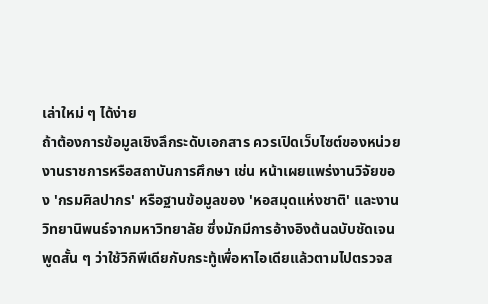เล่าใหม่ ๆ ได้ง่าย
ถ้าต้องการข้อมูลเชิงลึกระดับเอกสาร ควรเปิดเว็บไซต์ของหน่วยงานราชการหรือสถาบันการศึกษา เช่น หน้าเผยแพร่งานวิจัยของ 'กรมศิลปากร' หรือฐานข้อมูลของ 'หอสมุดแห่งชาติ' และงานวิทยานิพนธ์จากมหาวิทยาลัย ซึ่งมักมีการอ้างอิงต้นฉบับชัดเจน พูดสั้น ๆ ว่าใช้วิกิพีเดียกับกระทู้เพื่อหาไอเดียแล้วตามไปตรวจส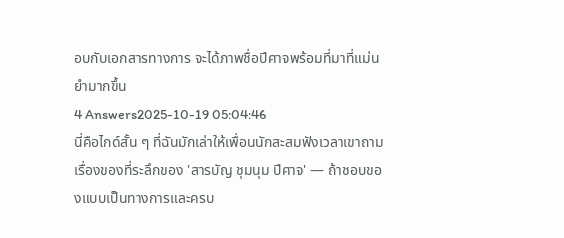อบกับเอกสารทางการ จะได้ภาพชื่อปีศาจพร้อมที่มาที่แม่นยำมากขึ้น
4 Answers2025-10-19 05:04:46
นี่คือไกด์สั้น ๆ ที่ฉันมักเล่าให้เพื่อนนักสะสมฟังเวลาเขาถามเรื่องของที่ระลึกของ 'สารบัญ ชุมนุม ปีศาจ' — ถ้าชอบของแบบเป็นทางการและครบ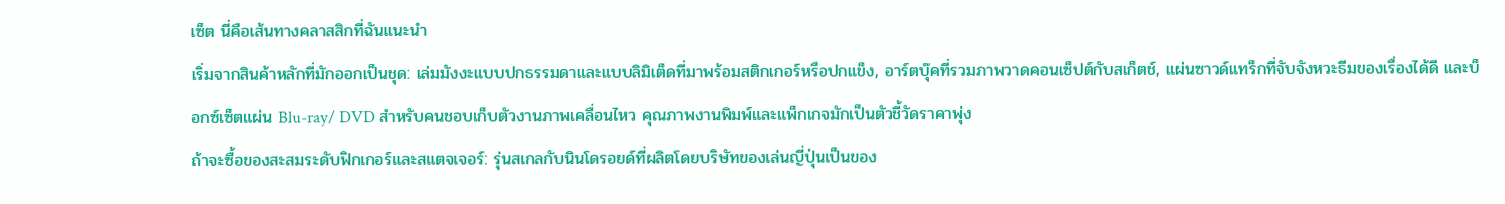เซ็ต นี่คือเส้นทางคลาสสิกที่ฉันแนะนำ
เริ่มจากสินค้าหลักที่มักออกเป็นชุด: เล่มมังงะแบบปกธรรมดาและแบบลิมิเต็ดที่มาพร้อมสติกเกอร์หรือปกแข็ง, อาร์ตบุ๊คที่รวมภาพวาดคอนเซ็ปต์กับสเก็ตช์, แผ่นซาวด์แทร็กที่จับจังหวะธีมของเรื่องได้ดี และบ็อกซ์เซ็ตแผ่น Blu-ray/ DVD สำหรับคนชอบเก็บตัวงานภาพเคลื่อนไหว คุณภาพงานพิมพ์และแพ็กเกจมักเป็นตัวชี้วัดราคาพุ่ง
ถ้าจะซื้อของสะสมระดับฟิกเกอร์และสแตจเจอร์: รุ่นสเกลกับนินโดรอยด์ที่ผลิตโดยบริษัทของเล่นญี่ปุ่นเป็นของ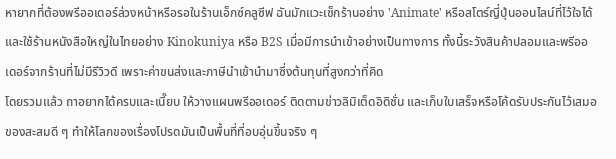หายากที่ต้องพรีออเดอร์ล่วงหน้าหรือรอในร้านเอ็กซ์คลูซีฟ ฉันมักแวะเช็กร้านอย่าง 'Animate' หรือสโตร์ญี่ปุ่นออนไลน์ที่ไว้ใจได้ และใช้ร้านหนังสือใหญ่ในไทยอย่าง Kinokuniya หรือ B2S เมื่อมีการนำเข้าอย่างเป็นทางการ ทั้งนี้ระวังสินค้าปลอมและพรีออเดอร์จากร้านที่ไม่มีรีวิวดี เพราะค่าขนส่งและภาษีนำเข้านำมาซึ่งต้นทุนที่สูงกว่าที่คิด
โดยรวมแล้ว ถาอยากได้ครบและเนี๊ยบ ให้วางแผนพรีออเดอร์ ติดตามข่าวลิมิเต็ดอิดิชั่น และเก็บใบเสร็จหรือโค้ดรับประกันไว้เสมอ ของสะสมดี ๆ ทำให้โลกของเรื่องโปรดมันเป็นพื้นที่ที่อบอุ่นขึ้นจริง ๆ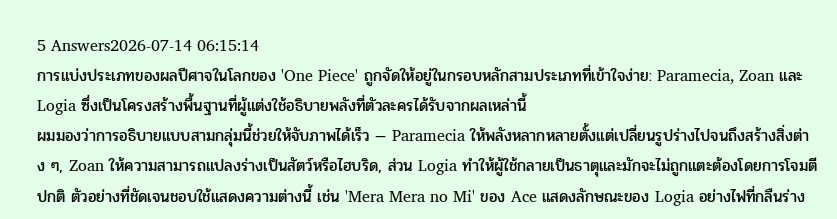5 Answers2026-07-14 06:15:14
การแบ่งประเภทของผลปีศาจในโลกของ 'One Piece' ถูกจัดให้อยู่ในกรอบหลักสามประเภทที่เข้าใจง่าย: Paramecia, Zoan และ Logia ซึ่งเป็นโครงสร้างพื้นฐานที่ผู้แต่งใช้อธิบายพลังที่ตัวละครได้รับจากผลเหล่านี้
ผมมองว่าการอธิบายแบบสามกลุ่มนี้ช่วยให้จับภาพได้เร็ว — Paramecia ให้พลังหลากหลายตั้งแต่เปลี่ยนรูปร่างไปจนถึงสร้างสิ่งต่าง ๆ, Zoan ให้ความสามารถแปลงร่างเป็นสัตว์หรือไฮบริด, ส่วน Logia ทำให้ผู้ใช้กลายเป็นธาตุและมักจะไม่ถูกแตะต้องโดยการโจมตีปกติ ตัวอย่างที่ชัดเจนชอบใช้แสดงความต่างนี้ เช่น 'Mera Mera no Mi' ของ Ace แสดงลักษณะของ Logia อย่างไฟที่กลืนร่าง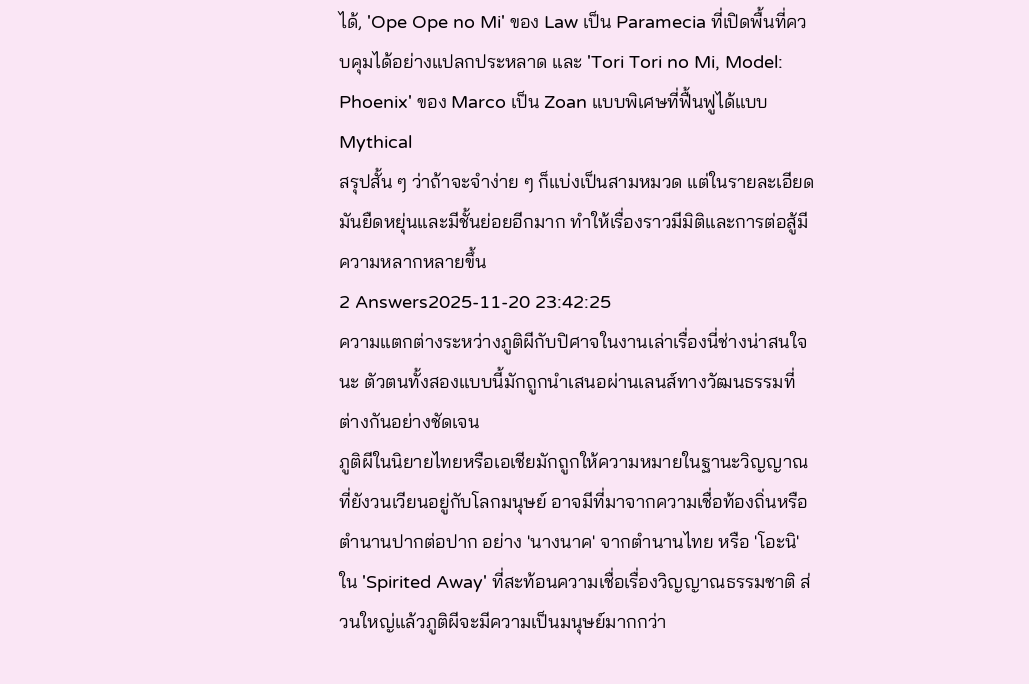ได้, 'Ope Ope no Mi' ของ Law เป็น Paramecia ที่เปิดพื้นที่ควบคุมได้อย่างแปลกประหลาด และ 'Tori Tori no Mi, Model: Phoenix' ของ Marco เป็น Zoan แบบพิเศษที่ฟื้นฟูได้แบบ Mythical
สรุปสั้น ๆ ว่าถ้าจะจำง่าย ๆ ก็แบ่งเป็นสามหมวด แต่ในรายละเอียดมันยืดหยุ่นและมีชั้นย่อยอีกมาก ทำให้เรื่องราวมีมิติและการต่อสู้มีความหลากหลายขึ้น
2 Answers2025-11-20 23:42:25
ความแตกต่างระหว่างภูติผีกับปิศาจในงานเล่าเรื่องนี่ช่างน่าสนใจนะ ตัวตนทั้งสองแบบนี้มักถูกนำเสนอผ่านเลนส์ทางวัฒนธรรมที่ต่างกันอย่างชัดเจน
ภูติผีในนิยายไทยหรือเอเชียมักถูกให้ความหมายในฐานะวิญญาณที่ยังวนเวียนอยู่กับโลกมนุษย์ อาจมีที่มาจากความเชื่อท้องถิ่นหรือตำนานปากต่อปาก อย่าง 'นางนาค' จากตำนานไทย หรือ 'โอะนิ' ใน 'Spirited Away' ที่สะท้อนความเชื่อเรื่องวิญญาณธรรมชาติ ส่วนใหญ่แล้วภูติผีจะมีความเป็นมนุษย์มากกว่า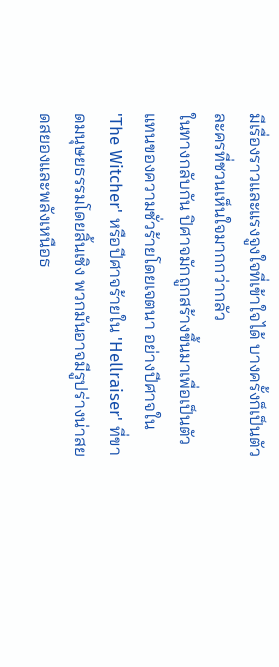มีเรื่องราวและแรงจูงใจที่เข้าใจได้ บางครั้งก็เป็นตัวละครที่ชวนเห็นใจมากกว่ากลัว
ในทางกลับกัน ปิศาจมักถูกสร้างขึ้นมาเพื่อเป็นตัวแทนของความชั่วร้ายโดยเจตนา อย่างปีศาจใน 'The Witcher' หรือปีศาจร้ายใน 'Hellraiser' ที่ขาดมนุษยธรรมโดยสิ้นเชิง พวกมันอาจมีรูปร่างน่าสยดสยองและพลังเหนือธ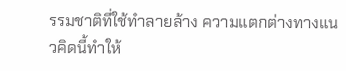รรมชาติที่ใช้ทำลายล้าง ความแตกต่างทางแนวคิดนี้ทำให้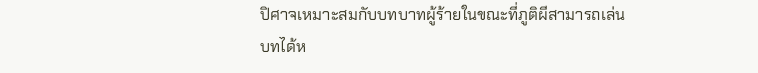ปิศาจเหมาะสมกับบทบาทผู้ร้ายในขณะที่ภูติผีสามารถเล่นบทได้ห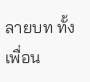ลายบท ทั้งเพื่อน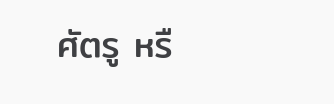ศัตรู หรื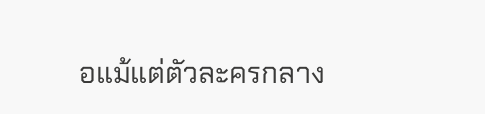อแม้แต่ตัวละครกลาง